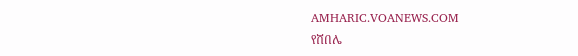AMHARIC.VOANEWS.COM
የሸበሌ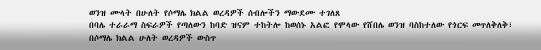ወንዝ ሙላት በሁለት የሶማሌ ክልል ወረዳዎች ሰብሎችን ማውደሙ ተገለጸ
በባሌ ተራራማ ስፍራዎች የጣለውን ከባድ ዝናም ተከትሎ ከወሰኑ አልፎ የሞላው የሸበሌ ወንዝ ባስከተለው የጎርፍ መጥለቅለቅ፣ በሶማሌ ክልል ሁለት ወረዳዎች ውስጥ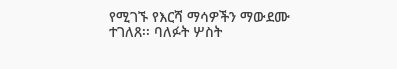የሚገኙ የእርሻ ማሳዎችን ማውደሙ ተገለጸ፡፡ ባለፉት ሦስት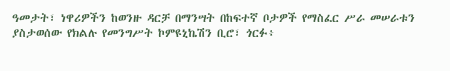ዓመታት፣ ነዋሪዎችን ከወንዙ ዳርቻ በማንሣት በከፍተኛ ቦታዎች የማስፈር ሥራ መሠራቱን ያስታወሰው የክልሉ የመንግሥት ኮምዩኒኬሽን ቢሮ፣ ጎርፉ፥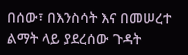በሰው፣ በእንስሳት እና በመሠረተ ልማት ላይ ያደረሰው ጉዳት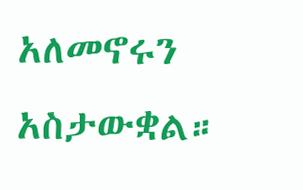አለመኖሩን አስታውቋል።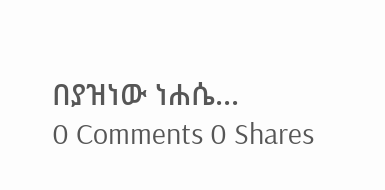በያዝነው ነሐሴ...
0 Comments 0 Shares